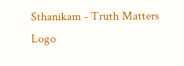Sthanikam - Truth Matters
Logo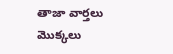తాజా వార్తలు
మొక్కలు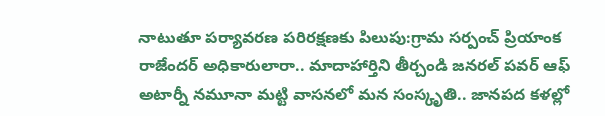నాటుతూ పర్యావరణ పరిరక్షణకు పిలుపు:గ్రామ సర్పంచ్ ప్రియాంక రాజేందర్ అధికారులారా.. మాదాహార్తిని తీర్చండి జనరల్ పవర్ ఆఫ్ అటార్నీ నమూనా మట్టి వాసనలో మన సంస్కృతి.. జానపద కళల్లో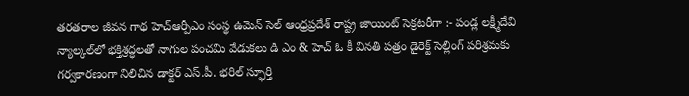తరతరాల జీవన గాథ హెచ్ఆర్పీఎం సంస్థ ఉమెన్ సెల్ ఆంధ్రప్రదేశ్ రాష్ట్ర జాయింట్ సెక్రటరీగా :- పండ్ల లక్ష్మీదేవి న్యాల్కల్‌లో భక్తిశ్రద్ధలతో నాగుల పంచమి వేడుకలు డి ఎం & హెచ్ ఓ కీ వినతి పత్రం డైరెక్ట్ సెల్లింగ్ పరిశ్రమకు గర్వకారణంగా నిలిచిన డాక్టర్ ఎస్.పీ. భరిల్ స్ఫూర్తి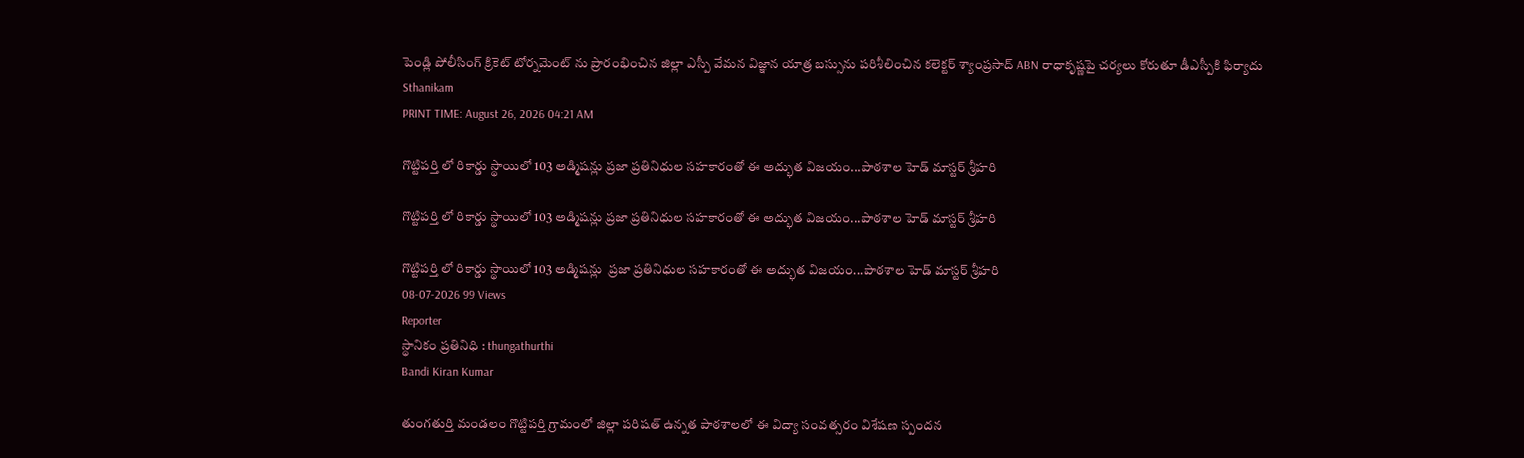పెండ్లి పోలీసింగ్ క్రికెట్ టోర్నమెంట్ ను ప్రారంభించిన జిల్లా ఎస్పీ వేమన విజ్ఞాన యాత్ర బస్సును పరిశీలించిన కలెక్టర్ శ్యాంప్రసాద్ ABN రాధాకృష్ణపై చర్యలు కోరుతూ డీఎస్పీకి ఫిర్యాదు
Sthanikam
PRINT TIME: August 26, 2026 04:21 AM

గొట్టిపర్తి లో రికార్డు స్థాయిలో 103 అడ్మిషన్లు ప్రజా ప్రతినిధుల సహకారంతో ఈ అద్భుత విజయం...పాఠశాల హెడ్ మాస్టర్ శ్రీహరి

గొట్టిపర్తి లో రికార్డు స్థాయిలో 103 అడ్మిషన్లు ప్రజా ప్రతినిధుల సహకారంతో ఈ అద్భుత విజయం...పాఠశాల హెడ్ మాస్టర్ శ్రీహరి

గొట్టిపర్తి లో రికార్డు స్థాయిలో 103 అడ్మిషన్లు  ప్రజా ప్రతినిధుల సహకారంతో ఈ అద్భుత విజయం...పాఠశాల హెడ్ మాస్టర్ శ్రీహరి
08-07-2026 99 Views
Reporter
స్థానికం ప్రతినిధి : thungathurthi
Bandi Kiran Kumar

తుంగతుర్తి మండలం గొట్టిపర్తి గ్రామంలో జిల్లా పరిషత్ ఉన్నత పాఠశాలలో ఈ విద్యా సంవత్సరం విశేషణ స్పందన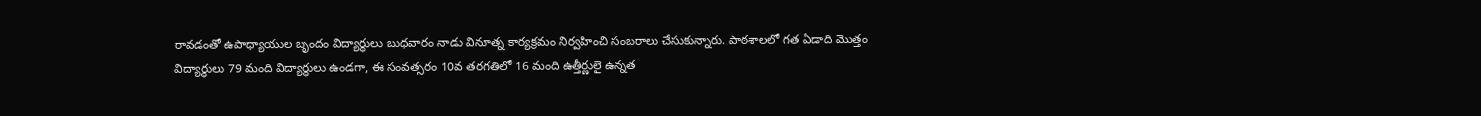రావడంతో ఉపాధ్యాయుల బృందం విద్యార్థులు బుధవారం నాడు వినూత్న కార్యక్రమం నిర్వహించి సంబరాలు చేసుకున్నారు. పాఠశాలలో గత ఏడాది మొత్తం విద్యార్థులు 79 మంది విద్యార్థులు ఉండగా, ఈ సంవత్సరం 10వ తరగతిలో 16 మంది ఉత్తీర్ణులై ఉన్నత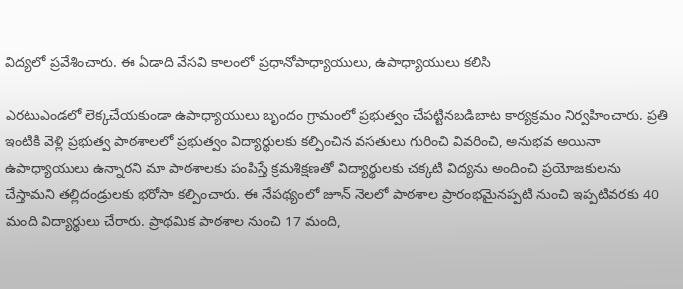విద్యలో ప్రవేశించారు. ఈ ఏడాది వేసవి కాలంలో ప్రధానోపాధ్యాయులు, ఉపాధ్యాయులు కలిసి

ఎరటుఎండలో లెక్కచేయకుండా ఉపాధ్యాయులు బృందం గ్రామంలో ప్రభుత్వం చేపట్టినబడిబాట కార్యక్రమం నిర్వహించారు. ప్రతి ఇంటికి వెళ్లి ప్రభుత్వ పాఠశాలలో ప్రభుత్వం విద్యార్థులకు కల్పించిన వసతులు గురించి వివరించి, అనుభవ అయినా ఉపాధ్యాయులు ఉన్నారని మా పాఠశాలకు పంపిస్తే క్రమశిక్షణతో విద్యార్థులకు చక్కటి విద్యను అందించి ప్రయోజకులను చేస్తామని తల్లిదండ్రులకు భరోసా కల్పించారు. ఈ నేపథ్యంలో జూన్ నెలలో పాఠశాల ప్రారంభమైనప్పటి నుంచి ఇప్పటివరకు 40 మంది విద్యార్థులు చేరారు. ప్రాథమిక పాఠశాల నుంచి 17 మంది,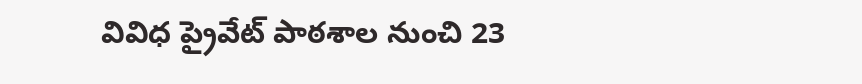వివిధ ప్రైవేట్ పాఠశాల నుంచి 23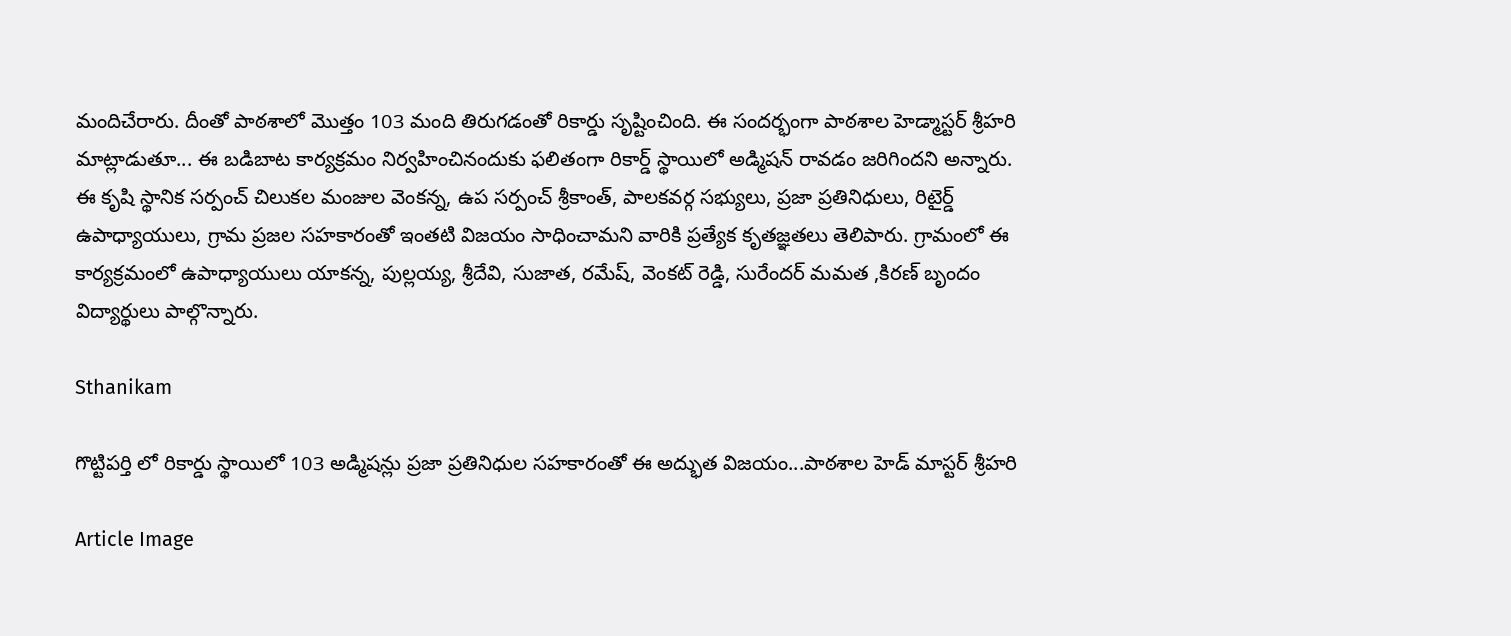మందిచేరారు. దీంతో పాఠశాలో మొత్తం 103 మంది తిరుగడంతో రికార్డు సృష్టించింది. ఈ సందర్భంగా పాఠశాల హెడ్మాస్టర్ శ్రీహరి మాట్లాడుతూ... ఈ బడిబాట కార్యక్రమం నిర్వహించినందుకు ఫలితంగా రికార్డ్ స్థాయిలో అడ్మిషన్ రావడం జరిగిందని అన్నారు. ఈ కృషి స్థానిక సర్పంచ్ చిలుకల మంజుల వెంకన్న, ఉప సర్పంచ్ శ్రీకాంత్, పాలకవర్గ సభ్యులు, ప్రజా ప్రతినిధులు, రిటైర్డ్ ఉపాధ్యాయులు, గ్రామ ప్రజల సహకారంతో ఇంతటి విజయం సాధించామని వారికి ప్రత్యేక కృతజ్ఞతలు తెలిపారు. గ్రామంలో ఈ కార్యక్రమంలో ఉపాధ్యాయులు యాకన్న, పుల్లయ్య, శ్రీదేవి, సుజాత, రమేష్, వెంకట్ రెడ్డి, సురేందర్ మమత ,కిరణ్ బృందం విద్యార్థులు పాల్గొన్నారు.

Sthanikam

గొట్టిపర్తి లో రికార్డు స్థాయిలో 103 అడ్మిషన్లు ప్రజా ప్రతినిధుల సహకారంతో ఈ అద్భుత విజయం...పాఠశాల హెడ్ మాస్టర్ శ్రీహరి

Article Image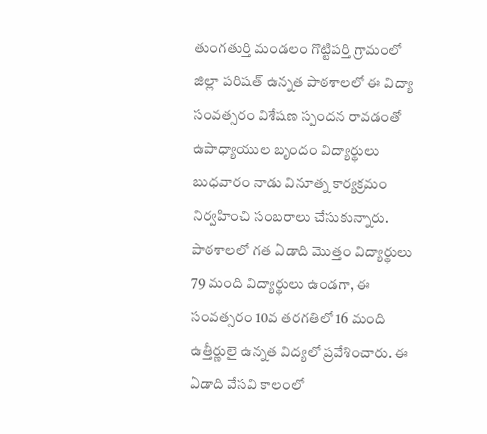తుంగతుర్తి మండలం గొట్టిపర్తి గ్రామంలో జిల్లా పరిషత్ ఉన్నత పాఠశాలలో ఈ విద్యా సంవత్సరం విశేషణ స్పందన రావడంతో ఉపాధ్యాయుల బృందం విద్యార్థులు బుధవారం నాడు వినూత్న కార్యక్రమం నిర్వహించి సంబరాలు చేసుకున్నారు. పాఠశాలలో గత ఏడాది మొత్తం విద్యార్థులు 79 మంది విద్యార్థులు ఉండగా, ఈ సంవత్సరం 10వ తరగతిలో 16 మంది ఉత్తీర్ణులై ఉన్నత విద్యలో ప్రవేశించారు. ఈ ఏడాది వేసవి కాలంలో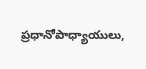ప్రధానోపాధ్యాయులు,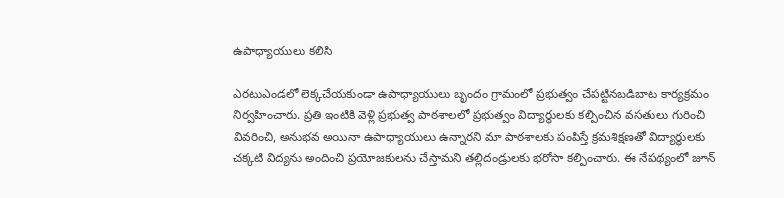ఉపాధ్యాయులు కలిసి

ఎరటుఎండలో లెక్కచేయకుండా ఉపాధ్యాయులు బృందం గ్రామంలో ప్రభుత్వం చేపట్టినబడిబాట కార్యక్రమం నిర్వహించారు. ప్రతి ఇంటికి వెళ్లి ప్రభుత్వ పాఠశాలలో ప్రభుత్వం విద్యార్థులకు కల్పించిన వసతులు గురించి వివరించి, అనుభవ అయినా ఉపాధ్యాయులు ఉన్నారని మా పాఠశాలకు పంపిస్తే క్రమశిక్షణతో విద్యార్థులకు చక్కటి విద్యను అందించి ప్రయోజకులను చేస్తామని తల్లిదండ్రులకు భరోసా కల్పించారు. ఈ నేపథ్యంలో జూన్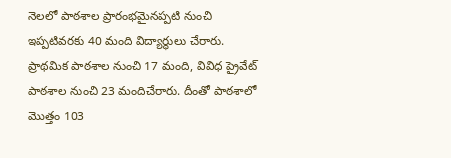నెలలో పాఠశాల ప్రారంభమైనప్పటి నుంచి ఇప్పటివరకు 40 మంది విద్యార్థులు చేరారు. ప్రాథమిక పాఠశాల నుంచి 17 మంది, వివిధ ప్రైవేట్ పాఠశాల నుంచి 23 మందిచేరారు. దీంతో పాఠశాలో మొత్తం 103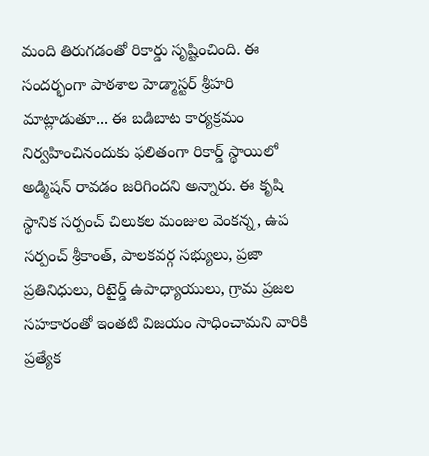మంది తిరుగడంతో రికార్డు సృష్టించింది. ఈ సందర్భంగా పాఠశాల హెడ్మాస్టర్ శ్రీహరి మాట్లాడుతూ... ఈ బడిబాట కార్యక్రమం నిర్వహించినందుకు ఫలితంగా రికార్డ్ స్థాయిలో అడ్మిషన్ రావడం జరిగిందని అన్నారు. ఈ కృషి స్థానిక సర్పంచ్ చిలుకల మంజుల వెంకన్న, ఉప సర్పంచ్ శ్రీకాంత్, పాలకవర్గ సభ్యులు, ప్రజా ప్రతినిధులు, రిటైర్డ్ ఉపాధ్యాయులు, గ్రామ ప్రజల సహకారంతో ఇంతటి విజయం సాధించామని వారికి ప్రత్యేక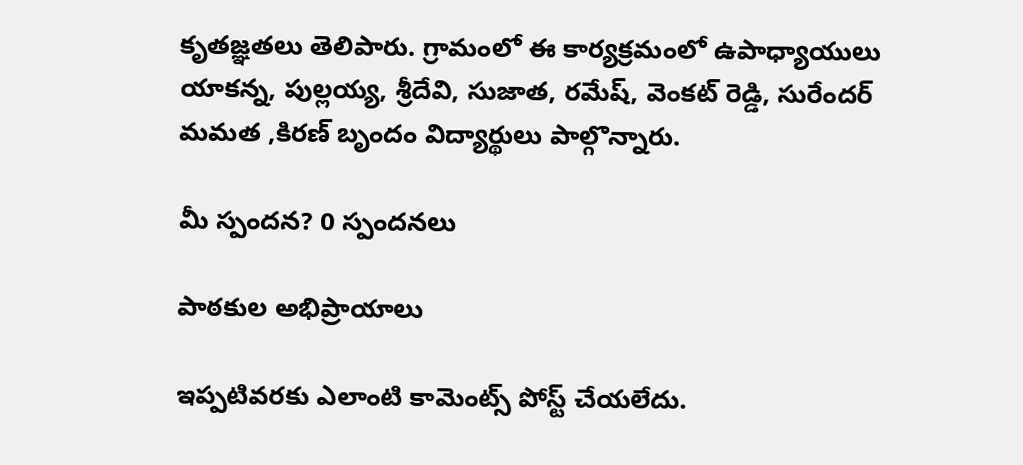కృతజ్ఞతలు తెలిపారు. గ్రామంలో ఈ కార్యక్రమంలో ఉపాధ్యాయులు యాకన్న, పుల్లయ్య, శ్రీదేవి, సుజాత, రమేష్, వెంకట్ రెడ్డి, సురేందర్ మమత ,కిరణ్ బృందం విద్యార్థులు పాల్గొన్నారు.

మీ స్పందన? 0 స్పందనలు

పాఠకుల అభిప్రాయాలు

ఇప్పటివరకు ఎలాంటి కామెంట్స్ పోస్ట్ చేయలేదు.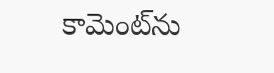కామెంట్‌ను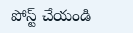పోస్ట్ చేయండి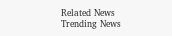Related News
Trending News